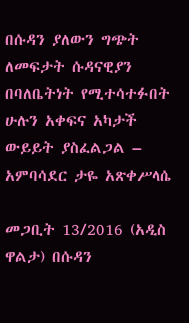በሱዳን ያለውን ግጭት ለመፍታት ሱዳናዊያን በባለቤትነት የሚተሳተፉበት ሁሉን አቀፍና አካታች ውይይት ያስፈልጋል – አምባሳደር ታዬ አጽቀሥላሴ

መጋቢት 13/2016 (አዲስ ዋልታ) በሱዳን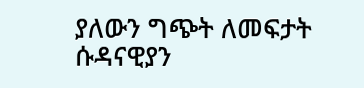ያለውን ግጭት ለመፍታት ሱዳናዊያን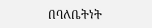በባለቤትነት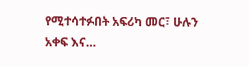የሚተሳተፉበት አፍሪካ መር፣ ሁሉን አቀፍ እና…